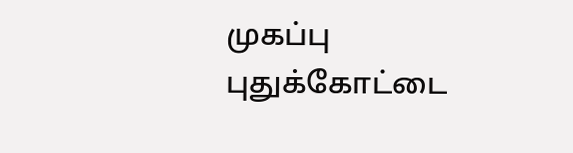முகப்பு
புதுக்கோட்டை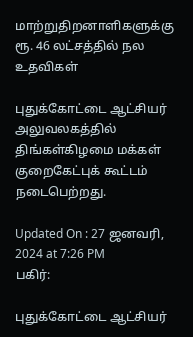மாற்றுதிறனாளிகளுக்கு ரூ. 46 லட்சத்தில் நல உதவிகள்

புதுக்கோட்டை ஆட்சியர் அலுவலகத்தில் திங்கள்கிழமை மக்கள் குறைகேட்புக் கூட்டம் நடைபெற்றது.

Updated On : 27 ஜனவரி, 2024 at 7:26 PM
பகிர்:

புதுக்கோட்டை ஆட்சியர்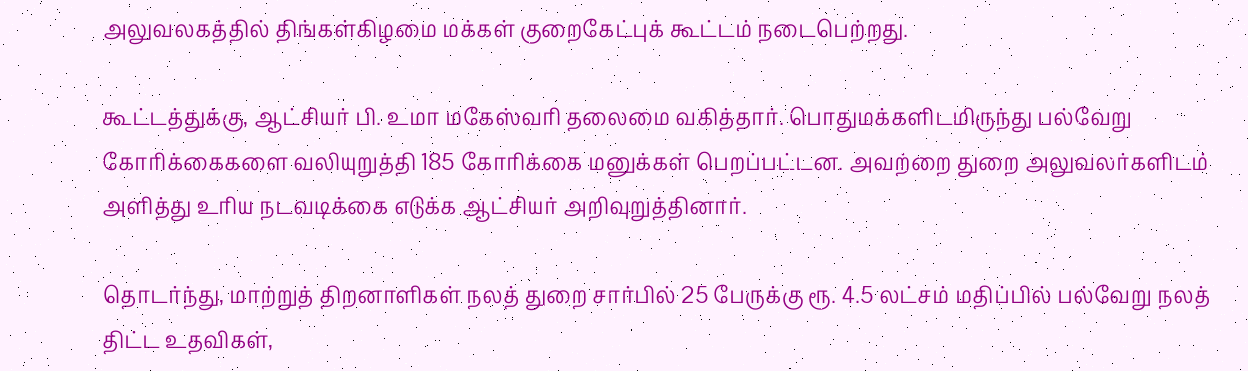அலுவலகத்தில் திங்கள்கிழமை மக்கள் குறைகேட்புக் கூட்டம் நடைபெற்றது.

கூட்டத்துக்கு, ஆட்சியர் பி. உமா மகேஸ்வரி தலைமை வகித்தார். பொதுமக்களிடமிருந்து பல்வேறு கோரிக்கைகளை வலியுறுத்தி 185 கோரிக்கை மனுக்கள் பெறப்பட்டன. அவற்றை துறை அலுவலர்களிடம் அளித்து உரிய நடவடிக்கை எடுக்க ஆட்சியர் அறிவுறுத்தினார்.

தொடர்ந்து, மாற்றுத் திறனாளிகள் நலத் துறை சார்பில் 25 பேருக்கு ரூ. 4.5 லட்சம் மதிப்பில் பல்வேறு நலத் திட்ட உதவிகள்,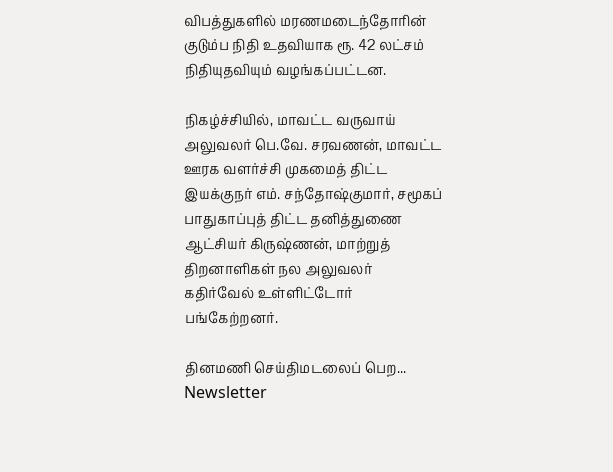விபத்துகளில் மரணமடைந்தோரின் குடும்ப நிதி உதவியாக ரூ. 42 லட்சம் நிதியுதவியும் வழங்கப்பட்டன.

நிகழ்ச்சியில், மாவட்ட வருவாய் அலுவலர் பெ.வே. சரவணன், மாவட்ட ஊரக வளர்ச்சி முகமைத் திட்ட இயக்குநர் எம். சந்தோஷ்குமார், சமூகப் பாதுகாப்புத் திட்ட தனித்துணை ஆட்சியர் கிருஷ்ணன், மாற்றுத் திறனாளிகள் நல அலுவலர் கதிர்வேல் உள்ளிட்டோர் பங்கேற்றனர்.

தினமணி செய்திமடலைப் பெற... Newsletter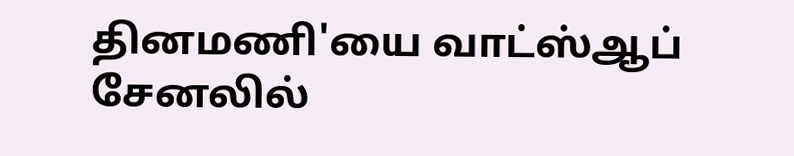தினமணி'யை வாட்ஸ்ஆப் சேனலில்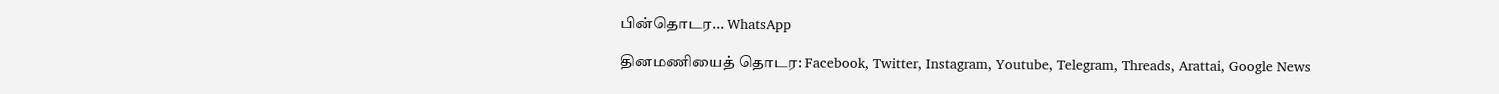பின்தொடர... WhatsApp

தினமணியைத் தொடர: Facebook, Twitter, Instagram, Youtube, Telegram, Threads, Arattai, Google News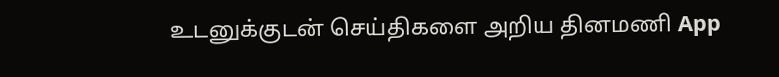உடனுக்குடன் செய்திகளை அறிய தினமணி App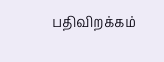பதிவிறக்கம்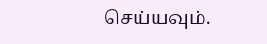செய்யவும்.